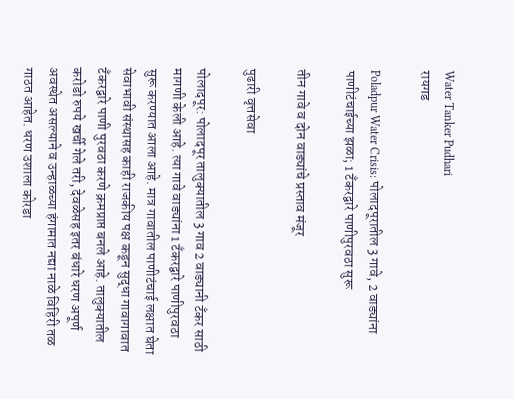Water Tanker Pudhari
रायगड

Poladpur Water Crisis: पोलादपूरातील 3 गावे, 2 वाड्यांना पाणीटंचाईच्या झळा; 1 टँकरद्वारे पाणीपुरवठा सुरू

तीन गावे व दोन वाड्यांचे प्रस्ताव मंजूर

पुढारी वृत्तसेवा

पोलादपूर: पोलादपूर तालुक्यातील 3 गाव 2 वाड्यानी टँकर साठी मागणी केली आहे. त्या गावे वाड्यांना 1 टँकरद्वारे पाणीपुरवठा सुरू करण्यात आला आहे. मात्र गावातील पाणीटंचाई लक्षात घेता सेवाभावी संस्थासह काही राजकीय पक्ष कडून सुद्धा गावागावात टँकरद्वारे पाणी पुरवठा करणे क्रमप्राप्त बनले आहे. तालुक्यातील करोडो रुपये खर्ची गेले तरी, देवळेसह इतर बंधारे धरण अपूर्ण अवस्थेत असल्याने व उन्हाळच्या हंगामात नद्या नाळे विहिरी तळ गाठत आहेत. धरण उशाला कोरडा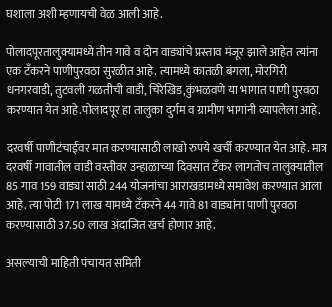घशाला अशी म्हणायची वेळ आली आहे.

पोलादपूरतालुक्यामध्ये तीन गावे व दोन वाड्यांचे प्रस्ताव मंजूर झाले आहेत त्यांना एक टँकरने पाणीपुरवठा सुरळीत आहे. त्यामध्ये कातळी बंगला, मोरगिरी धनगरवाडी, तुटवली गळतीची वाडी, चिरेखिड,कुंभळवणे या भागात पाणी पुरवठा करण्यात येत आहे.पोलादपूर हा तालुका दुर्गम व ग्रामीण भागांनी व्यापलेला आहे.

दरवर्षी पाणीटंचाईवर मात करण्यासाठी लाखो रुपये खर्ची करण्यात येत आहे. मात्र दरवर्षी गावातील वाडी वस्तीवर उन्हाळाच्या दिवसात टँकर लागतोच तालुक्यातील 85 गाव 159 वाड्या साठी 244 योजनांचा आराखडामध्ये समावेश करण्यात आला आहे. त्या पोटी 171 लाख यामध्ये टँकरने 44 गावे 81 वाड्यांना पाणी पुरवठा करण्यासाठी 37.50 लाख अंदाजित खर्च होणार आहे.

असल्याची माहिती पंचायत समिती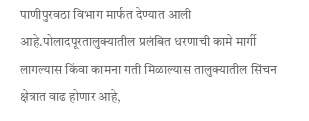पाणीपुरवठा विभाग मार्फत देण्यात आली आहे.पोलादपूरतालुक्यातील प्रलंबित धरणाची कामे मार्गी लागल्यास किंवा कामना गती मिळाल्यास तालुक्यातील सिंचन क्षेत्रात वाढ होणार आहे,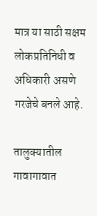मात्र या साठी सक्षम लोकप्रतिनिधी व अधिकारी असणे गरजेचे बनले आहे.

तालुक्यातील गावागावात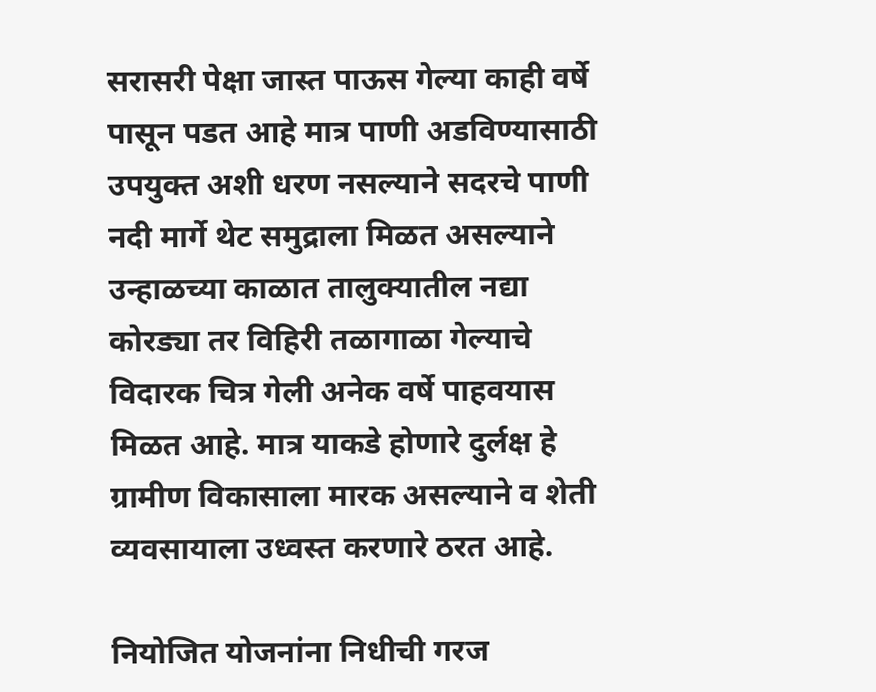सरासरी पेक्षा जास्त पाऊस गेल्या काही वर्षे पासून पडत आहे मात्र पाणी अडविण्यासाठी उपयुक्त अशी धरण नसल्याने सदरचे पाणी नदी मार्गे थेट समुद्राला मिळत असल्याने उन्हाळच्या काळात तालुक्यातील नद्या कोरड्या तर विहिरी तळागाळा गेल्याचे विदारक चित्र गेली अनेक वर्षे पाहवयास मिळत आहे. मात्र याकडे होणारे दुर्लक्ष हे ग्रामीण विकासाला मारक असल्याने व शेती व्यवसायाला उध्वस्त करणारे ठरत आहे.

नियोजित योजनांना निधीची गरज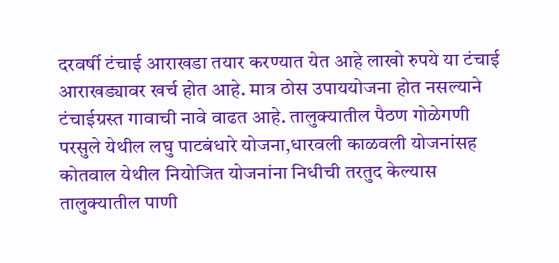दरवर्षी टंचाई आराखडा तयार करण्यात येत आहे लाखो रुपये या टंचाई आराखड्यावर खर्च होत आहे. मात्र ठोस उपाययोजना होत नसल्याने टंचाईग्रस्त गावाची नावे वाढत आहे. तालुक्यातील पैठण गोळेगणी परसुले येथील लघु पाटबंधारे योजना,धारवली काळवली योजनांसह कोतवाल येथील नियोजित योजनांना निधीची तरतुद केल्यास तालुक्यातील पाणी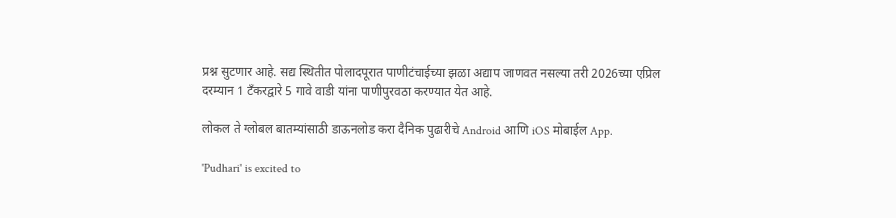प्रश्न सुटणार आहे. सद्य स्थितीत पोलादपूरात पाणीटंचाईच्या झळा अद्याप जाणवत नसल्या तरी 2026च्या एप्रिल दरम्यान 1 टँकरद्वारे 5 गावे वाडी यांना पाणीपुरवठा करण्यात येत आहे.

लोकल ते ग्लोबल बातम्यांसाठी डाऊनलोड करा दैनिक पुढारीचे Android आणि iOS मोबाईल App.

'Pudhari' is excited to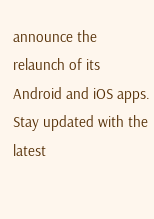announce the relaunch of its Android and iOS apps. Stay updated with the latest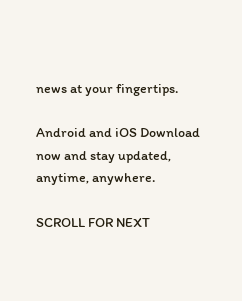news at your fingertips.

Android and iOS Download now and stay updated, anytime, anywhere.

SCROLL FOR NEXT